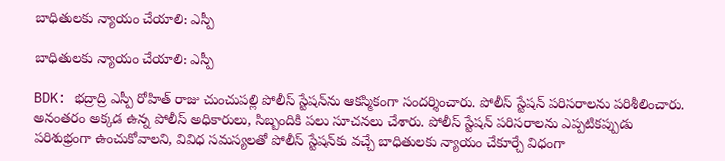బాధితులకు న్యాయం చేయాలి: ఎస్పీ

బాధితులకు న్యాయం చేయాలి: ఎస్పీ

BDK: భద్రాద్రి ఎస్పీ రోహిత్ రాజు చుంచుపల్లి పోలీస్ స్టేషన్‌ను ఆకస్మికంగా సందర్శించారు. పోలీస్ స్టేషన్ పరిసరాలను పరిశీలించారు. అనంతరం అక్కడ ఉన్న పోలీస్ అధికారులు, సిబ్బందికి పలు సూచనలు చేశారు. పోలీస్ స్టేషన్ పరిసరాలను ఎప్పటికప్పుడు పరిశుభ్రంగా ఉంచుకోవాలని, వివిధ సమస్యలతో పోలీస్ స్టేషన్‌కు వచ్చే బాధితులకు న్యాయం చేకూర్చే విధంగా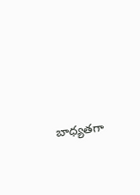బాధ్యతగా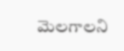మెలగాలని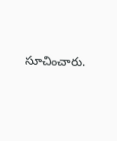సూచించారు.